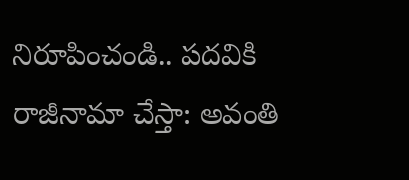నిరూపించండి.. పదవికి రాజీనామా చేస్తా: అవంతి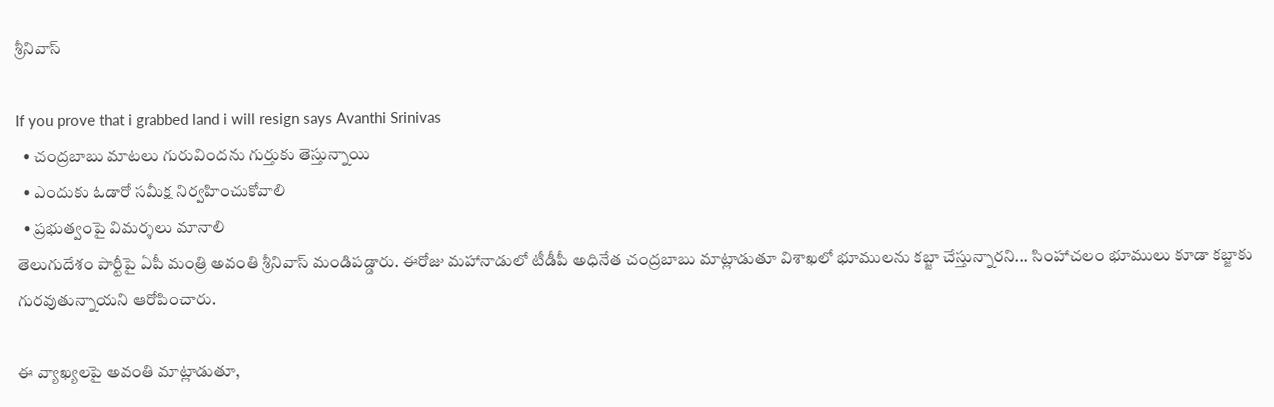శ్రీనివాస్

If you prove that i grabbed land i will resign says Avanthi Srinivas
  • చంద్రబాబు మాటలు గురువిందను గుర్తుకు తెస్తున్నాయి
  • ఎందుకు ఓడారో సమీక్ష నిర్వహించుకోవాలి
  • ప్రభుత్వంపై విమర్శలు మానాలి
తెలుగుదేశం పార్టీపై ఏపీ మంత్రి అవంతి శ్రీనివాస్ మండిపడ్డారు. ఈరోజు మహానాడులో టీడీపీ అధినేత చంద్రబాబు మాట్లాడుతూ విశాఖలో భూములను కబ్జా చేస్తున్నారని... సింహాచలం భూములు కూడా కబ్జాకు గురవుతున్నాయని ఆరోపించారు.

ఈ వ్యాఖ్యలపై అవంతి మాట్లాడుతూ,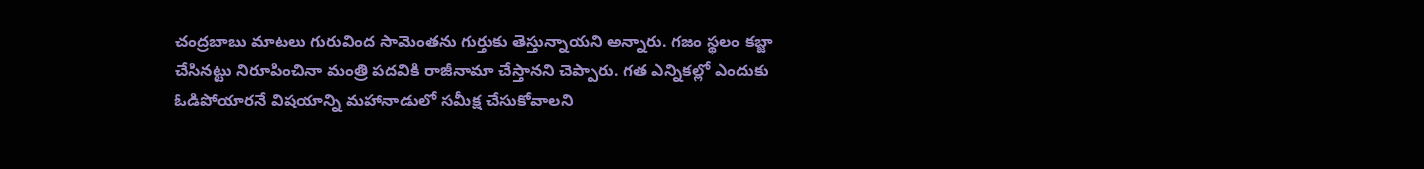చంద్రబాబు మాటలు గురువింద సామెంతను గుర్తుకు తెస్తున్నాయని అన్నారు. గజం స్థలం కబ్జా చేసినట్టు నిరూపించినా మంత్రి పదవికి రాజీనామా చేస్తానని చెప్పారు. గత ఎన్నికల్లో ఎందుకు ఓడిపోయారనే విషయాన్ని మహానాడులో సమీక్ష చేసుకోవాలని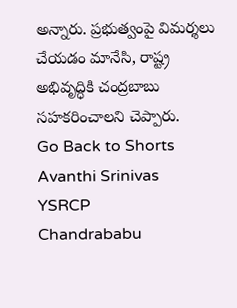అన్నారు. ప్రభుత్వంపై విమర్శలు చేయడం మానేసి, రాష్ట్ర అభివృద్ధికి చంద్రబాబు సహకరించాలని చెప్పారు.
Go Back to Shorts
Avanthi Srinivas
YSRCP
Chandrababu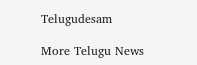Telugudesam

More Telugu News